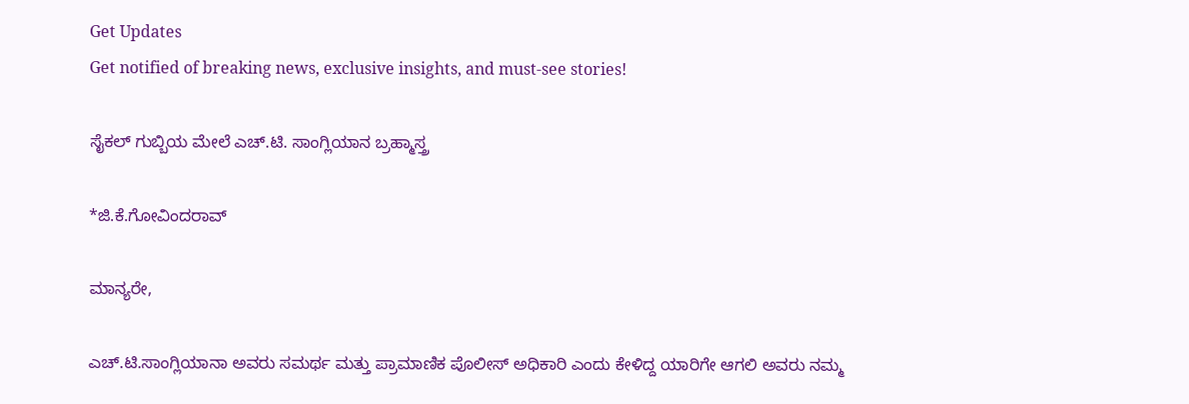Get Updates
Get notified of breaking news, exclusive insights, and must-see stories!

ಸೈಕಲ್‌ ಗುಬ್ಬಿಯ ಮೇಲೆ ಎಚ್‌.ಟಿ. ಸಾಂಗ್ಲಿಯಾನ ಬ್ರಹ್ಮಾಸ್ತ್ರ

*ಜಿ.ಕೆ.ಗೋವಿಂದರಾವ್‌

ಮಾನ್ಯರೇ,

ಎಚ್‌.ಟಿ.ಸಾಂಗ್ಲಿಯಾನಾ ಅವರು ಸಮರ್ಥ ಮತ್ತು ಪ್ರಾಮಾಣಿಕ ಪೊಲೀಸ್‌ ಅಧಿಕಾರಿ ಎಂದು ಕೇಳಿದ್ದ ಯಾರಿಗೇ ಆಗಲಿ ಅವರು ನಮ್ಮ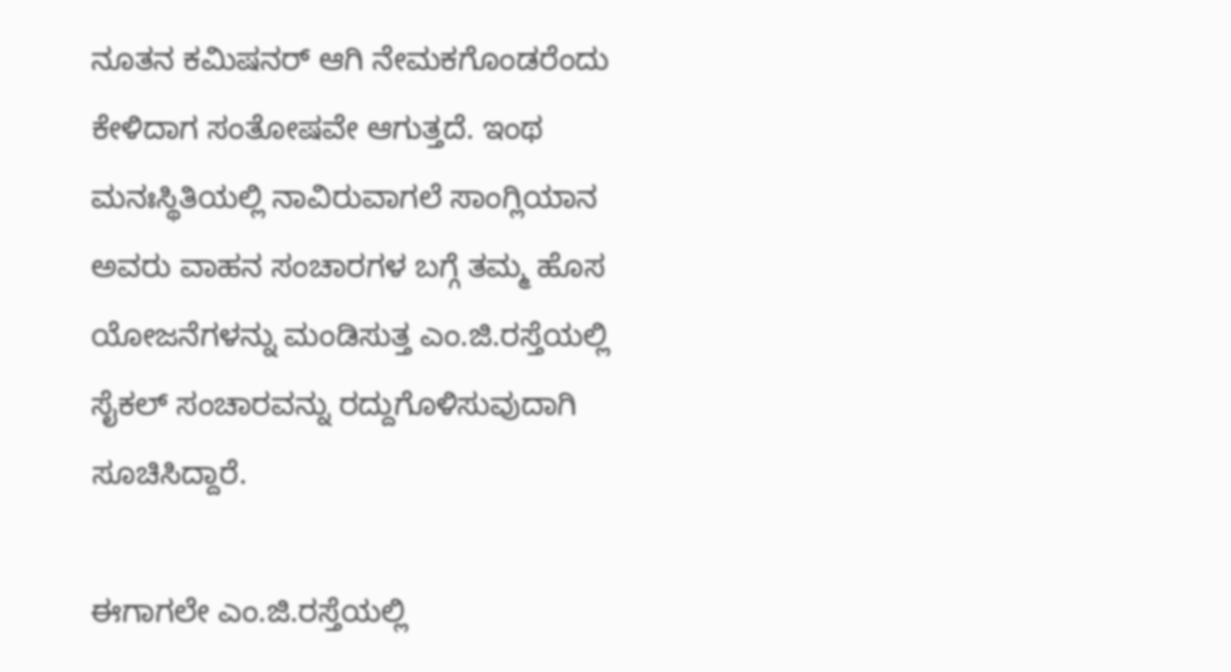ನೂತನ ಕಮಿಷನರ್‌ ಆಗಿ ನೇಮಕಗೊಂಡರೆಂದು ಕೇಳಿದಾಗ ಸಂತೋಷವೇ ಆಗುತ್ತದೆ. ಇಂಥ ಮನಃಸ್ಥಿತಿಯಲ್ಲಿ ನಾವಿರುವಾಗಲೆ ಸಾಂಗ್ಲಿಯಾನ ಅವರು ವಾಹನ ಸಂಚಾರಗಳ ಬಗ್ಗೆ ತಮ್ಮ ಹೊಸ ಯೋಜನೆಗಳನ್ನು ಮಂಡಿಸುತ್ತ ಎಂ.ಜಿ.ರಸ್ತೆಯಲ್ಲಿ ಸೈಕಲ್‌ ಸಂಚಾರವನ್ನು ರದ್ದುಗೊಳಿಸುವುದಾಗಿ ಸೂಚಿಸಿದ್ದಾರೆ.

ಈಗಾಗಲೇ ಎಂ.ಜಿ.ರಸ್ತೆಯಲ್ಲಿ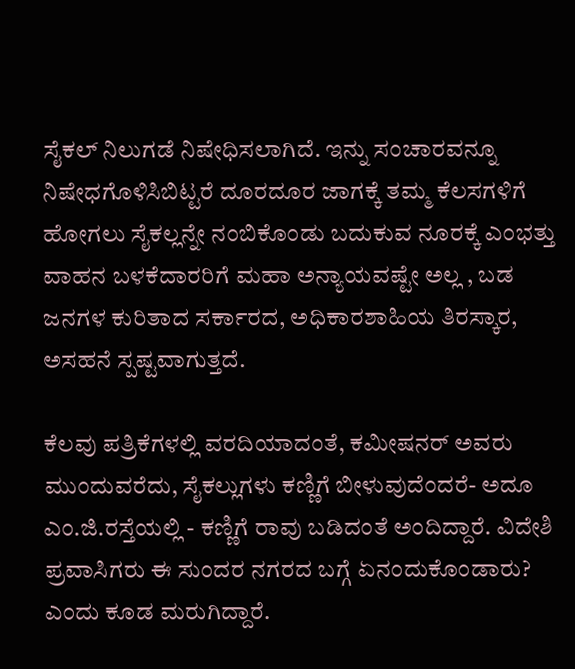ಸೈಕಲ್‌ ನಿಲುಗಡೆ ನಿಷೇಧಿಸಲಾಗಿದೆ. ಇನ್ನು ಸಂಚಾರವನ್ನೂ ನಿಷೇಧಗೊಳಿಸಿಬಿಟ್ಟರೆ ದೂರದೂರ ಜಾಗಕ್ಕೆ ತಮ್ಮ ಕೆಲಸಗಳಿಗೆ ಹೋಗಲು ಸೈಕಲ್ಲನ್ನೇ ನಂಬಿಕೊಂಡು ಬದುಕುವ ನೂರಕ್ಕೆ ಎಂಭತ್ತು ವಾಹನ ಬಳಕೆದಾರರಿಗೆ ಮಹಾ ಅನ್ಯಾಯವಷ್ಟೇ ಅಲ್ಲ , ಬಡ ಜನಗಳ ಕುರಿತಾದ ಸರ್ಕಾರದ, ಅಧಿಕಾರಶಾಹಿಯ ತಿರಸ್ಕಾರ, ಅಸಹನೆ ಸ್ಪಷ್ಟವಾಗುತ್ತದೆ.

ಕೆಲವು ಪತ್ರಿಕೆಗಳಲ್ಲಿ ವರದಿಯಾದಂತೆ, ಕಮೀಷನರ್‌ ಅವರು ಮುಂದುವರೆದು, ಸೈಕಲ್ಲುಗಳು ಕಣ್ಣಿಗೆ ಬೀಳುವುದೆಂದರೆ- ಅದೂ ಎಂ.ಜಿ.ರಸ್ತೆಯಲ್ಲಿ - ಕಣ್ಣಿಗೆ ರಾವು ಬಡಿದಂತೆ ಅಂದಿದ್ದಾರೆ. ವಿದೇಶಿ ಪ್ರವಾಸಿಗರು ಈ ಸುಂದರ ನಗರದ ಬಗ್ಗೆ ಏನಂದುಕೊಂಡಾರು? ಎಂದು ಕೂಡ ಮರುಗಿದ್ದಾರೆ.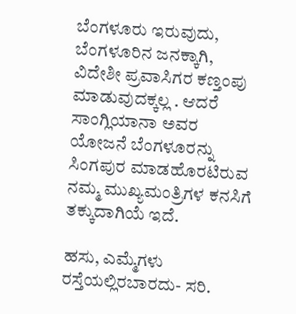ಬೆಂಗಳೂರು ಇರುವುದು, ಬೆಂಗಳೂರಿನ ಜನಕ್ಕಾಗಿ, ವಿದೇಶೀ ಪ್ರವಾಸಿಗರ ಕಣ್ತಂಪು ಮಾಡುವುದಕ್ಕಲ್ಲ . ಆದರೆ ಸಾಂಗ್ಲಿಯಾನಾ ಅವರ ಯೋಜನೆ ಬೆಂಗಳೂರನ್ನು ಸಿಂಗಪುರ ಮಾಡಹೊರಟಿರುವ ನಮ್ಮ ಮುಖ್ಯಮಂತ್ರಿಗಳ ಕನಸಿಗೆ ತಕ್ಕುದಾಗಿಯೆ ಇದೆ.

ಹಸು, ಎಮ್ಮೆಗಳು ರಸ್ತೆಯಲ್ಲಿರಬಾರದು- ಸರಿ.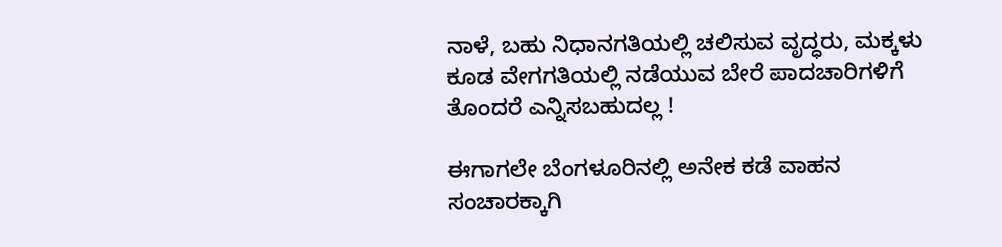ನಾಳೆ, ಬಹು ನಿಧಾನಗತಿಯಲ್ಲಿ ಚಲಿಸುವ ವೃದ್ಧರು, ಮಕ್ಕಳು ಕೂಡ ವೇಗಗತಿಯಲ್ಲಿ ನಡೆಯುವ ಬೇರೆ ಪಾದಚಾರಿಗಳಿಗೆ ತೊಂದರೆ ಎನ್ನಿಸಬಹುದಲ್ಲ !

ಈಗಾಗಲೇ ಬೆಂಗಳೂರಿನಲ್ಲಿ ಅನೇಕ ಕಡೆ ವಾಹನ ಸಂಚಾರಕ್ಕಾಗಿ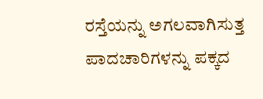ರಸ್ತೆಯನ್ನು ಅಗಲವಾಗಿಸುತ್ತ ಪಾದಚಾರಿಗಳನ್ನು ಪಕ್ಕದ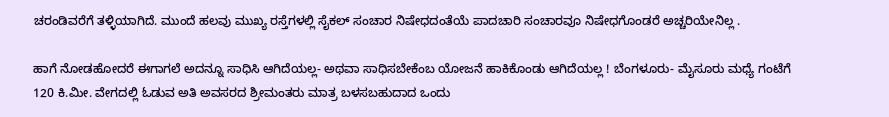ಚರಂಡಿವರೆಗೆ ತಳ್ಳಿಯಾಗಿದೆ. ಮುಂದೆ ಹಲವು ಮುಖ್ಯ ರಸ್ತೆಗಳಲ್ಲಿ ಸೈಕಲ್‌ ಸಂಚಾರ ನಿಷೇಧದಂತೆಯೆ ಪಾದಚಾರಿ ಸಂಚಾರವೂ ನಿಷೇಧಗೊಂಡರೆ ಅಚ್ಚರಿಯೇನಿಲ್ಲ .

ಹಾಗೆ ನೋಡಹೋದರೆ ಈಗಾಗಲೆ ಅದನ್ನೂ ಸಾಧಿಸಿ ಆಗಿದೆಯಲ್ಲ- ಅಥವಾ ಸಾಧಿಸಬೇಕೆಂಬ ಯೋಜನೆ ಹಾಕಿಕೊಂಡು ಆಗಿದೆಯಲ್ಲ ! ಬೆಂಗಳೂರು- ಮೈಸೂರು ಮಧ್ಯೆ ಗಂಟೆಗೆ 120 ಕಿ.ಮೀ. ವೇಗದಲ್ಲಿ ಓಡುವ ಅತಿ ಅವಸರದ ಶ್ರೀಮಂತರು ಮಾತ್ರ ಬಳಸಬಹುದಾದ ಒಂದು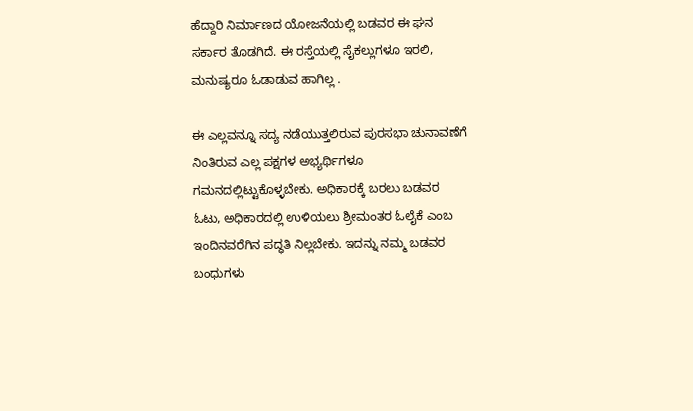ಹೆದ್ದಾರಿ ನಿರ್ಮಾಣದ ಯೋಜನೆಯಲ್ಲಿ ಬಡವರ ಈ ಘನ ಸರ್ಕಾರ ತೊಡಗಿದೆ. ಈ ರಸ್ತೆಯಲ್ಲಿ ಸೈಕಲ್ಲುಗಳೂ ಇರಲಿ, ಮನುಷ್ಯರೂ ಓಡಾಡುವ ಹಾಗಿಲ್ಲ .

ಈ ಎಲ್ಲವನ್ನೂ ಸದ್ಯ ನಡೆಯುತ್ತಲಿರುವ ಪುರಸಭಾ ಚುನಾವಣೆಗೆ ನಿಂತಿರುವ ಎಲ್ಲ ಪಕ್ಷಗಳ ಅಭ್ಯರ್ಥಿಗಳೂ ಗಮನದಲ್ಲಿಟ್ಟುಕೊಳ್ಳಬೇಕು. ಅಧಿಕಾರಕ್ಕೆ ಬರಲು ಬಡವರ ಓಟು, ಅಧಿಕಾರದಲ್ಲಿ ಉಳಿಯಲು ಶ್ರೀಮಂತರ ಓಲೈಕೆ ಎಂಬ ಇಂದಿನವರೆಗಿನ ಪದ್ಧತಿ ನಿಲ್ಲಬೇಕು. ಇದನ್ನು ನಮ್ಮ ಬಡವರ ಬಂಧುಗಳು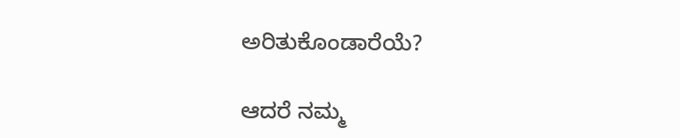ಅರಿತುಕೊಂಡಾರೆಯೆ?

ಆದರೆ ನಮ್ಮ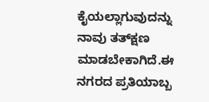ಕೈಯಲ್ಲಾಗುವುದನ್ನು ನಾವು ತತ್‌ಕ್ಷಣ ಮಾಡಬೇಕಾಗಿದೆ.ಈ ನಗರದ ಪ್ರತಿಯಾಬ್ಬ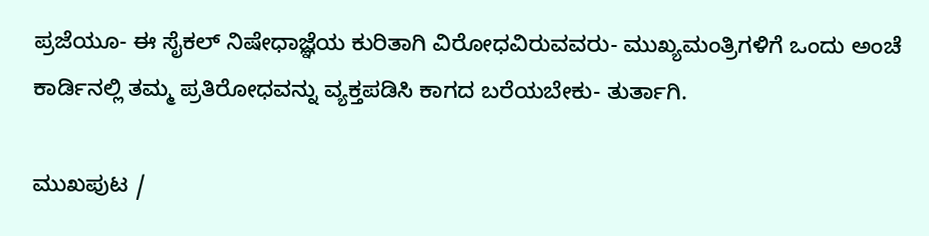ಪ್ರಜೆಯೂ- ಈ ಸೈಕಲ್‌ ನಿಷೇಧಾಜ್ಞೆಯ ಕುರಿತಾಗಿ ವಿರೋಧವಿರುವವರು- ಮುಖ್ಯಮಂತ್ರಿಗಳಿಗೆ ಒಂದು ಅಂಚೆ ಕಾರ್ಡಿನಲ್ಲಿ ತಮ್ಮ ಪ್ರತಿರೋಧವನ್ನು ವ್ಯಕ್ತಪಡಿಸಿ ಕಾಗದ ಬರೆಯಬೇಕು- ತುರ್ತಾಗಿ.

ಮುಖಪುಟ /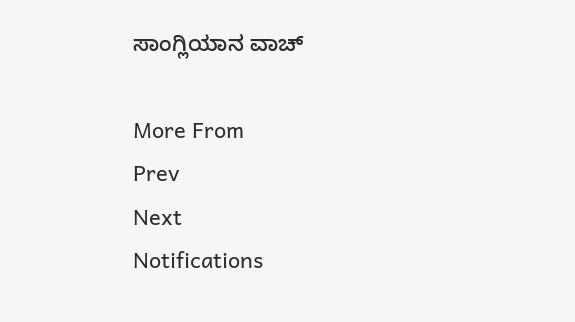ಸಾಂಗ್ಲಿಯಾನ ವಾಚ್‌

More From
Prev
Next
Notifications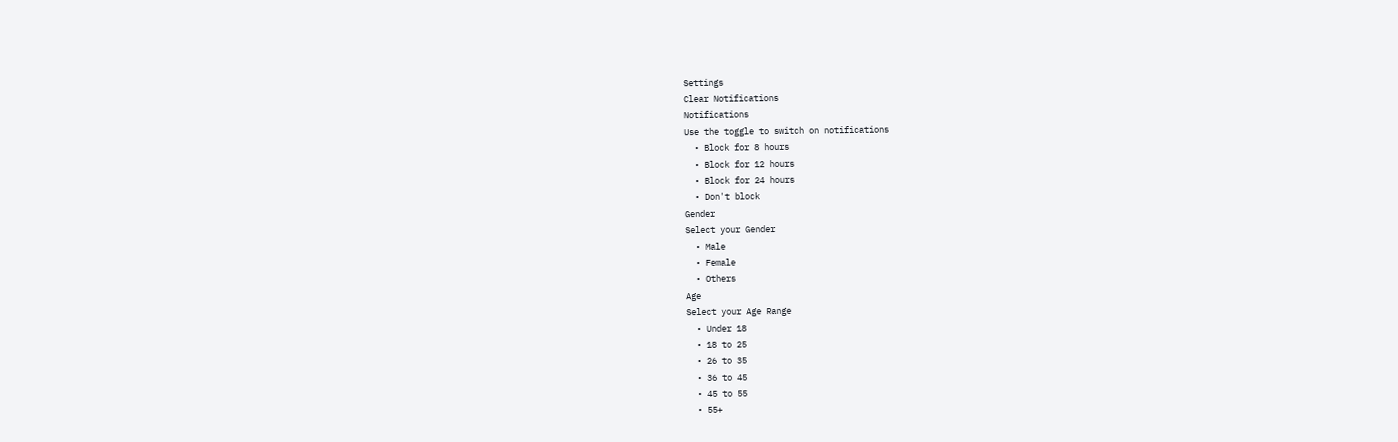Settings
Clear Notifications
Notifications
Use the toggle to switch on notifications
  • Block for 8 hours
  • Block for 12 hours
  • Block for 24 hours
  • Don't block
Gender
Select your Gender
  • Male
  • Female
  • Others
Age
Select your Age Range
  • Under 18
  • 18 to 25
  • 26 to 35
  • 36 to 45
  • 45 to 55
  • 55+